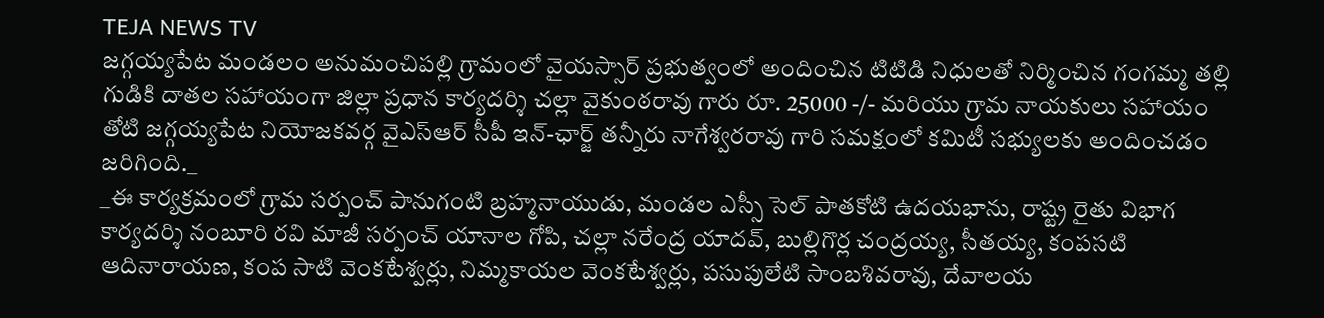TEJA NEWS TV
జగ్గయ్యపేట మండలం అనుమంచిపల్లి గ్రామంలో వైయస్సార్ ప్రభుత్వంలో అందించిన టిటిడి నిధులతో నిర్మించిన గంగమ్మ తల్లి గుడికి దాతల సహాయంగా జిల్లా ప్రధాన కార్యదర్శి చల్లా వైకుంఠరావు గారు రూ. 25000 -/- మరియు గ్రామ నాయకులు సహాయం తోటి జగ్గయ్యపేట నియోజకవర్గ వైఎస్ఆర్ సీపీ ఇన్-ఛార్జ్ తన్నీరు నాగేశ్వరరావు గారి సమక్షంలో కమిటీ సభ్యులకు అందించడం జరిగింది._
_ఈ కార్యక్రమంలో గ్రామ సర్పంచ్ పానుగంటి బ్రహ్మనాయుడు, మండల ఎస్సీ సెల్ పాతకోటి ఉదయభాను, రాష్ట్ర రైతు విభాగ కార్యదర్శి నంబూరి రవి మాజీ సర్పంచ్ యానాల గోపి, చల్లా నరేంద్ర యాదవ్, బుల్లిగొర్ల చంద్రయ్య, సీతయ్య, కంపసటి ఆదినారాయణ, కంప సాటి వెంకటేశ్వర్లు, నిమ్మకాయల వెంకటేశ్వర్లు, పసుపులేటి సాంబశివరావు, దేవాలయ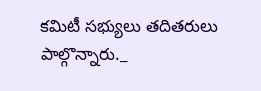కమిటీ సభ్యులు తదితరులు పాల్గొన్నారు._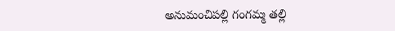అనుమంచిపల్లి గంగమ్మ తల్లి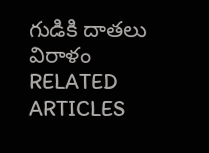గుడికి దాతలు విరాళం
RELATED ARTICLES